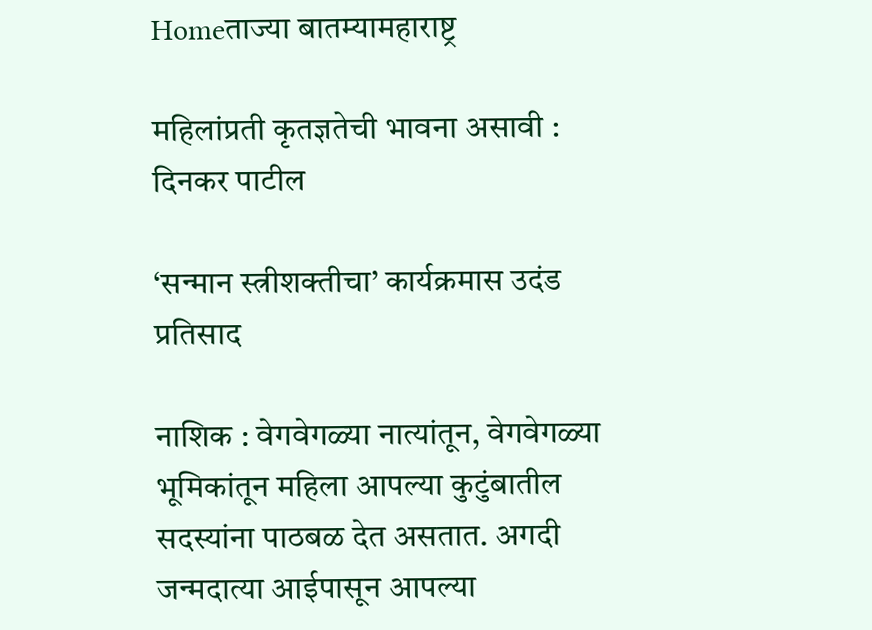Homeताज्या बातम्यामहाराष्ट्र

महिलांप्रती कृतज्ञतेची भावना असावी : दिनकर पाटील

‘सन्मान स्त्रीशक्तीचा’ कार्यक्रमास उदंड प्रतिसाद

नाशिक : वेगवेगळ्या नात्यांतून, वेगवेगळ्या भूमिकांतून महिला आपल्या कुटुंबातील सदस्यांना पाठबळ देत असतात. अगदी जन्मदात्या आईपासून आपल्या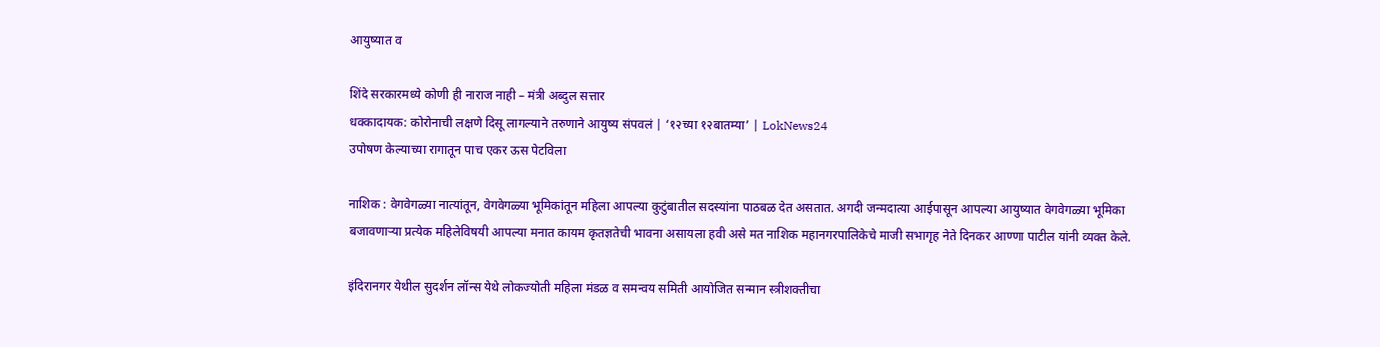आयुष्यात व

शिंदे सरकारमध्ये कोणी ही नाराज नाही – मंत्री अब्दुल सत्तार
धक्कादायक: कोरोनाची लक्षणे दिसू लागल्याने तरुणाने आयुष्य संपवलं | ‘१२च्या १२बातम्या’ | LokNews24
उपोषण केल्याच्या रागातून पाच एकर ऊस पेटविला

नाशिक : वेगवेगळ्या नात्यांतून, वेगवेगळ्या भूमिकांतून महिला आपल्या कुटुंबातील सदस्यांना पाठबळ देत असतात. अगदी जन्मदात्या आईपासून आपल्या आयुष्यात वेगवेगळ्या भूमिका बजावणार्‍या प्रत्येक महिलेविषयी आपल्या मनात कायम कृतज्ञतेची भावना असायला हवी असे मत नाशिक महानगरपालिकेचे माजी सभागृह नेते दिनकर आण्णा पाटील यांनी व्यक्त केले.

इंदिरानगर येथील सुदर्शन लॉन्स येथे लोकज्योती महिला मंडळ व समन्वय समिती आयोजित सन्मान स्त्रीशक्तीचा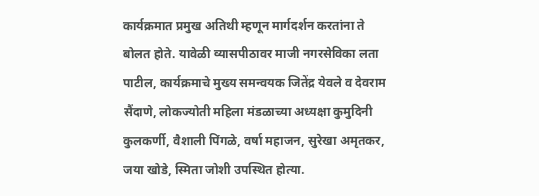कार्यक्रमात प्रमुख अतिथी म्हणून मार्गदर्शन करतांना ते बोलत होते. यावेळी व्यासपीठावर माजी नगरसेविका लता पाटील, कार्यक्रमाचे मुख्य समन्वयक जितेंद्र येवले व देवराम सैंदाणे, लोकज्योती महिला मंडळाच्या अध्यक्षा कुमुदिनी कुलकर्णी, वैशाली पिंगळे, वर्षा महाजन, सुरेखा अमृतकर, जया खोडे, स्मिता जोशी उपस्थित होत्या.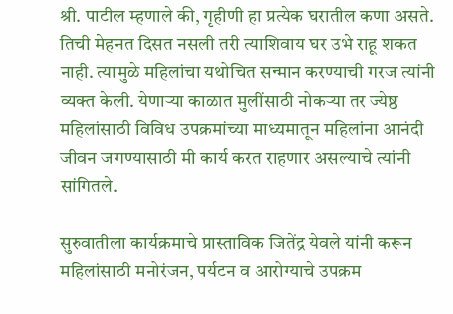श्री. पाटील म्हणाले की, गृहीणी हा प्रत्येक घरातील कणा असते. तिची मेहनत दिसत नसली तरी त्याशिवाय घर उभे राहू शकत नाही. त्यामुळे महिलांचा यथोचित सन्मान करण्याची गरज त्यांनी व्यक्त केली. येणार्‍या काळात मुलींसाठी नोकर्‍या तर ज्येष्ठ महिलांसाठी विविध उपक्रमांच्या माध्यमातून महिलांना आनंदी जीवन जगण्यासाठी मी कार्य करत राहणार असल्याचे त्यांनी सांगितले.

सुरुवातीला कार्यक्रमाचे प्रास्ताविक जितेंद्र येवले यांनी करून महिलांसाठी मनोरंजन, पर्यटन व आरोग्याचे उपक्रम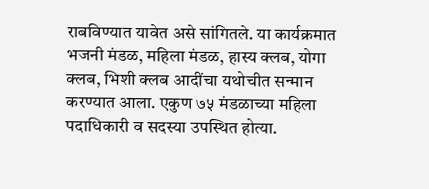राबविण्यात यावेत असे सांगितले. या कार्यक्रमात भजनी मंडळ, महिला मंडळ, हास्य क्लब, योगा क्लब, भिशी क्लब आदींचा यथोचीत सन्मान करण्यात आला. एकुण ७५ मंडळाच्या महिला पदाधिकारी व सदस्या उपस्थित होत्या.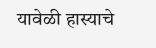यावेळी हास्याचे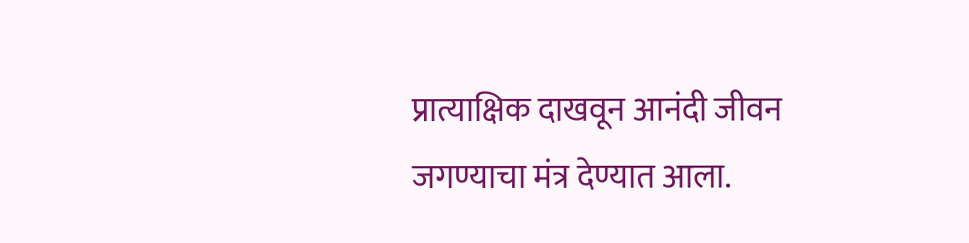प्रात्याक्षिक दाखवून आनंदी जीवन जगण्याचा मंत्र देण्यात आला.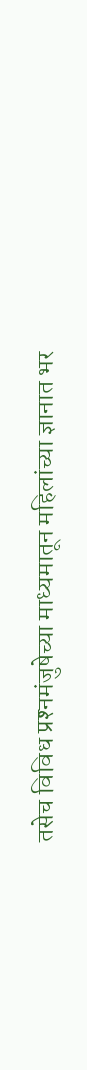तसेच विविध प्रश्‍नमंजुषेच्या माध्यमातून महिलांच्या ज्ञानात भर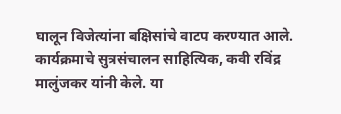घालून विजेत्यांना बक्षिसांचे वाटप करण्यात आले. कार्यक्रमाचे सुत्रसंचालन साहित्यिक, कवी रविंद्र मालुंजकर यांनी केले. या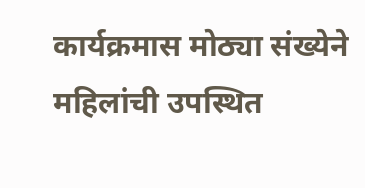कार्यक्रमास मोठ्या संख्येने महिलांची उपस्थित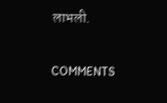लाभली.

COMMENTS